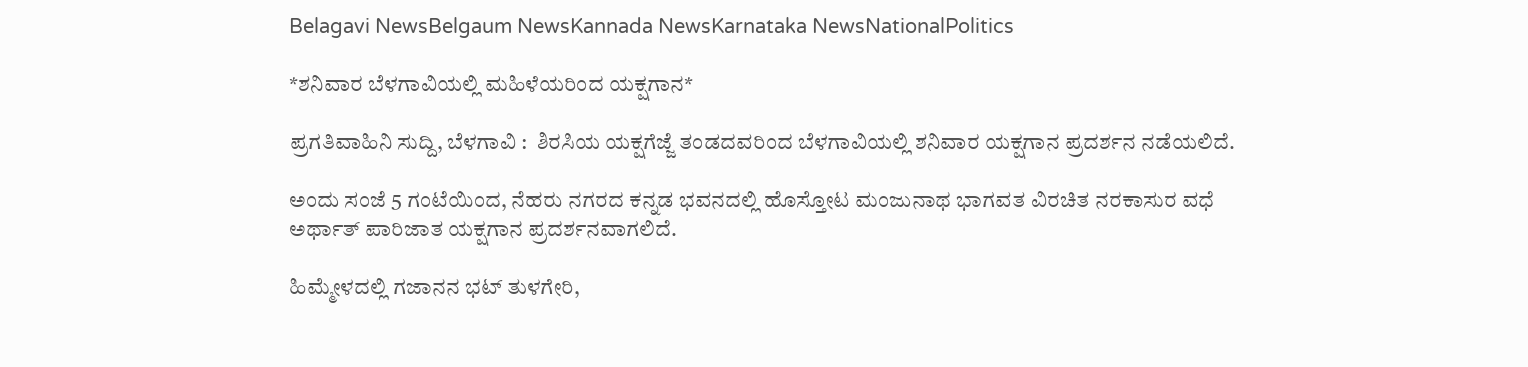Belagavi NewsBelgaum NewsKannada NewsKarnataka NewsNationalPolitics

*ಶನಿವಾರ ಬೆಳಗಾವಿಯಲ್ಲಿ ಮಹಿಳೆಯರಿಂದ ಯಕ್ಷಗಾನ*

ಪ್ರಗತಿವಾಹಿನಿ ಸುದ್ದಿ, ಬೆಳಗಾವಿ :  ಶಿರಸಿಯ ಯಕ್ಷಗೆಜ್ಜೆ ತಂಡದವರಿಂದ ಬೆಳಗಾವಿಯಲ್ಲಿ ಶನಿವಾರ ಯಕ್ಷಗಾನ ಪ್ರದರ್ಶನ ನಡೆಯಲಿದೆ.

ಅಂದು ಸಂಜೆ 5 ಗಂಟೆಯಿಂದ, ನೆಹರು ನಗರದ ಕನ್ನಡ ಭವನದಲ್ಲಿ ಹೊಸ್ತೋಟ ಮಂಜುನಾಥ ಭಾಗವತ ವಿರಚಿತ ನರಕಾಸುರ ವಧೆ ಅರ್ಥಾತ್ ಪಾರಿಜಾತ ಯಕ್ಷಗಾನ ಪ್ರದರ್ಶನವಾಗಲಿದೆ.

ಹಿಮ್ಮೇಳದಲ್ಲಿ ಗಜಾನನ ಭಟ್ ತುಳಗೇರಿ,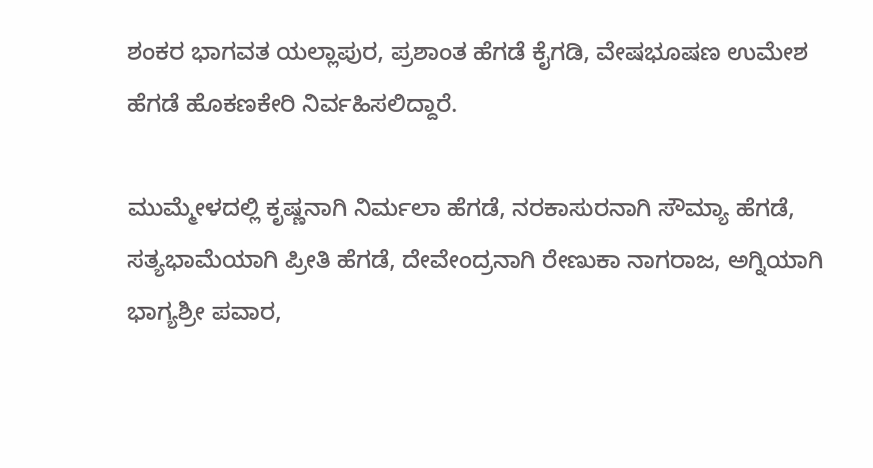ಶಂಕರ ಭಾಗವತ ಯಲ್ಲಾಪುರ, ಪ್ರಶಾಂತ ಹೆಗಡೆ ಕೈಗಡಿ, ವೇಷಭೂಷಣ ಉಮೇಶ ಹೆಗಡೆ ಹೊಕಣಕೇರಿ ನಿರ್ವಹಿಸಲಿದ್ದಾರೆ.

ಮುಮ್ಮೇಳದಲ್ಲಿ ಕೃಷ್ಣನಾಗಿ ನಿರ್ಮಲಾ ಹೆಗಡೆ, ನರಕಾಸುರನಾಗಿ ಸೌಮ್ಯಾ ಹೆಗಡೆ, ಸತ್ಯಭಾಮೆಯಾಗಿ ಪ್ರೀತಿ ಹೆಗಡೆ, ದೇವೇಂದ್ರನಾಗಿ ರೇಣುಕಾ ನಾಗರಾಜ, ಅಗ್ನಿಯಾಗಿ ಭಾಗ್ಯಶ್ರೀ ಪವಾರ,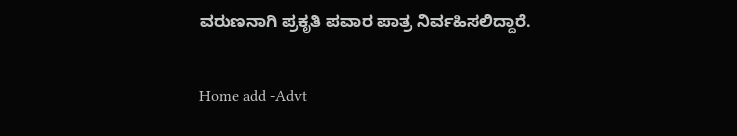ವರುಣನಾಗಿ ಪ್ರಕೃತಿ ಪವಾರ ಪಾತ್ರ ನಿರ್ವಹಿಸಲಿದ್ದಾರೆ.

Home add -Advt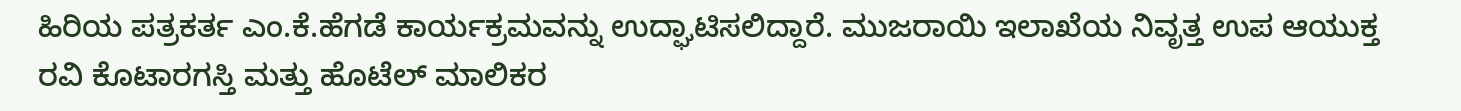ಹಿರಿಯ ಪತ್ರಕರ್ತ ಎಂ.ಕೆ.ಹೆಗಡೆ ಕಾರ್ಯಕ್ರಮವನ್ನು ಉದ್ಘಾಟಿಸಲಿದ್ದಾರೆ. ಮುಜರಾಯಿ ಇಲಾಖೆಯ ನಿವೃತ್ತ ಉಪ ಆಯುಕ್ತ ರವಿ ಕೊಟಾರಗಸ್ತಿ ಮತ್ತು ಹೊಟೆಲ್ ಮಾಲಿಕರ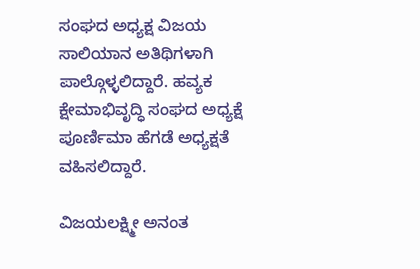ಸಂಘದ ಅಧ್ಯಕ್ಷ ವಿಜಯ ಸಾಲಿಯಾನ ಅತಿಥಿಗಳಾಗಿ ಪಾಲ್ಗೊಳ್ಳಲಿದ್ದಾರೆ. ಹವ್ಯಕ ಕ್ಷೇಮಾಭಿವೃದ್ಧಿ ಸಂಘದ ಅಧ್ಯಕ್ಷೆ ಪೂರ್ಣಿಮಾ ಹೆಗಡೆ ಅಧ್ಯಕ್ಷತೆ ವಹಿಸಲಿದ್ದಾರೆ.

ವಿಜಯಲಕ್ಷ್ಮೀ ಅನಂತ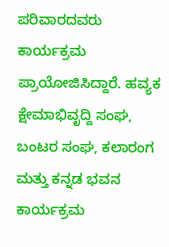ಪರಿವಾರದವರು ಕಾರ್ಯಕ್ರಮ ಪ್ರಾಯೋಜಿಸಿದ್ದಾರೆ. ಹವ್ಯಕ ಕ್ಷೇಮಾಭಿವೃದ್ದಿ ಸಂಘ, ಬಂಟರ ಸಂಘ, ಕಲಾರಂಗ ಮತ್ತು ಕನ್ನಡ ಭವನ ಕಾರ್ಯಕ್ರಮ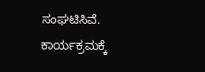ಸಂಘಟಿಸಿವೆ. ಕಾರ್ಯಕ್ರಮಕ್ಕೆ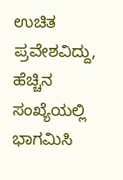ಉಚಿತ ಪ್ರವೇಶವಿದ್ದು, ಹೆಚ್ಚಿನ ಸಂಖ್ಯೆಯಲ್ಲಿ ಭಾಗಮಿಸಿ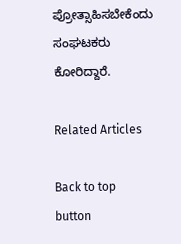ಪ್ರೋತ್ಸಾಹಿಸಬೇಕೆಂದು ಸಂಘಟಕರು ಕೋರಿದ್ದಾರೆ.

Related Articles

Back to top button